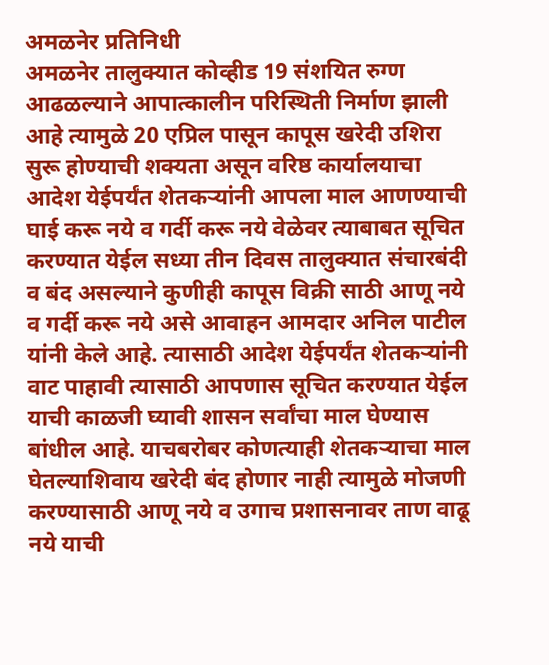अमळनेर प्रतिनिधी
अमळनेर तालुक्यात कोव्हीड 19 संशयित रुग्ण आढळल्याने आपात्कालीन परिस्थिती निर्माण झाली आहे त्यामुळे 20 एप्रिल पासून कापूस खरेदी उशिरा सुरू होण्याची शक्यता असून वरिष्ठ कार्यालयाचा आदेश येईपर्यंत शेतकऱ्यांनी आपला माल आणण्याची घाई करू नये व गर्दी करू नये वेळेवर त्याबाबत सूचित करण्यात येईल सध्या तीन दिवस तालुक्यात संचारबंदी व बंद असल्याने कुणीही कापूस विक्री साठी आणू नये व गर्दी करू नये असे आवाहन आमदार अनिल पाटील यांनी केले आहे. त्यासाठी आदेश येईपर्यंत शेतकऱ्यांनी वाट पाहावी त्यासाठी आपणास सूचित करण्यात येईल याची काळजी घ्यावी शासन सर्वांचा माल घेण्यास बांधील आहे. याचबरोबर कोणत्याही शेतकऱ्याचा माल घेतल्याशिवाय खरेदी बंद होणार नाही त्यामुळे मोजणी करण्यासाठी आणू नये व उगाच प्रशासनावर ताण वाढू नये याची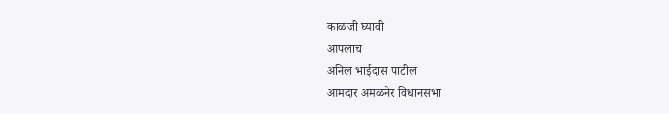काळजी घ्यावी
आपलाच
अनिल भाईदास पाटील
आमदार अमळनेर विधानसभा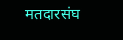मतदारसंघ